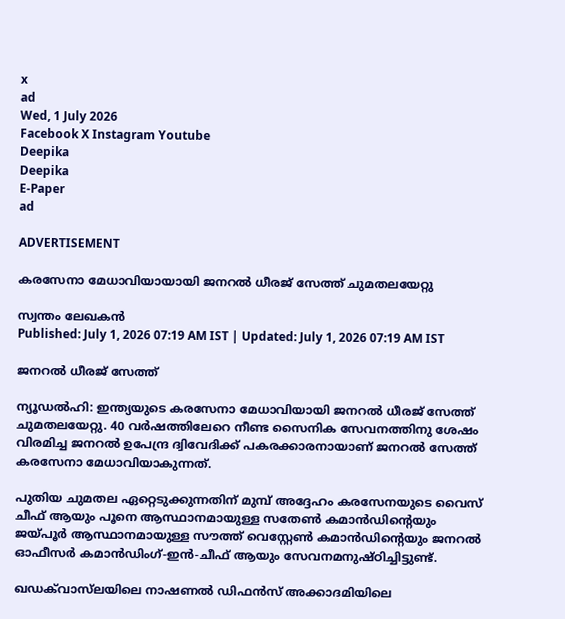x
ad
Wed, 1 July 2026
Facebook X Instagram Youtube
Deepika
Deepika
E-Paper
ad

ADVERTISEMENT

കരസേനാ മേധാവിയായായി ജനറൽ ധീരജ് സേത്ത് ചുമതലയേറ്റു

സ്വന്തം ലേഖകൻ
Published: July 1, 2026 07:19 AM IST | Updated: July 1, 2026 07:19 AM IST

ജനറൽ ധീരജ് സേത്ത്

ന്യൂഡൽഹി: ഇന്ത്യയുടെ കരസേനാ മേധാവിയായി ജനറൽ ധീരജ് സേത്ത് ചുമതലയേറ്റു. 40 വർഷത്തിലേറെ നീണ്ട സൈനിക സേവനത്തിനു ശേഷം വിരമിച്ച ജനറൽ ഉപേന്ദ്ര ദ്വിവേദിക്ക് പകരക്കാരനായാണ് ജനറൽ സേത്ത് കരസേനാ മേധാവിയാകുന്നത്.

പുതിയ ചുമതല ഏറ്റെടുക്കുന്നതിന് മുമ്പ് അദ്ദേഹം കരസേനയുടെ വൈസ് ചീഫ് ആയും പൂനെ ആസ്ഥാനമായുള്ള സതേൺ കമാൻഡിന്‍റെയും ജയ്പൂർ ആസ്ഥാനമായുള്ള സൗത്ത് വെസ്റ്റേൺ കമാൻഡിന്‍റെയും ജനറൽ ഓഫീസർ കമാൻഡിംഗ്-ഇൻ-ചീഫ് ആയും സേവനമനുഷ്ഠിച്ചിട്ടുണ്ട്.

ഖഡക്‌വാസ്‌ലയിലെ നാഷണൽ ഡിഫൻസ് അക്കാദമിയിലെ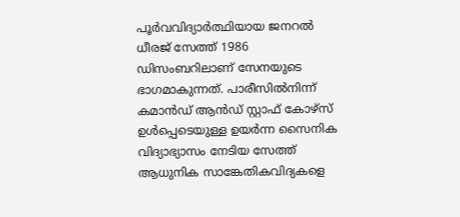പൂർവവിദ്യാർത്ഥിയായ ജനറൽ ധീരജ് സേത്ത് 1986 ഡിസംബറിലാണ് സേനയുടെ ഭാഗമാകുന്നത്. പാരീസിൽനിന്ന് കമാൻഡ് ആൻഡ് സ്റ്റാഫ് കോഴ്‌സ് ഉൾപ്പെടെയുള്ള ഉയർന്ന സൈനിക വിദ്യാഭ്യാസം നേടിയ സേത്ത് ആധുനിക സാങ്കേതികവിദ്യകളെ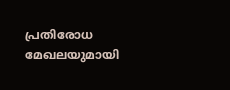പ്രതിരോധ മേഖലയുമായി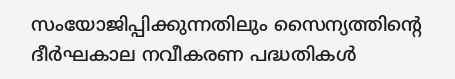സംയോജിപ്പിക്കുന്നതിലും സൈന്യത്തിന്‍റെ ദീർഘകാല നവീകരണ പദ്ധതികൾ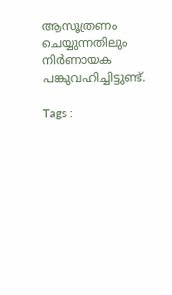ആസൂത്രണം ചെയ്യുന്നതിലും നിർണായക പങ്കുവഹിച്ചിട്ടുണ്ട്.

Tags :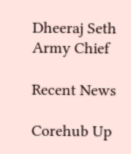Dheeraj Seth Army Chief

Recent News

Corehub Up